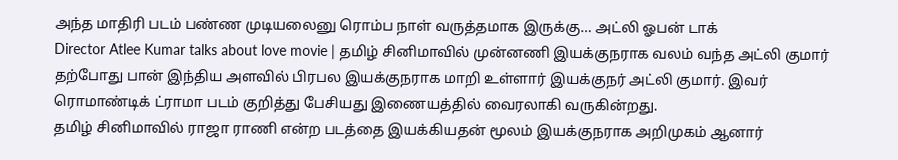அந்த மாதிரி படம் பண்ண முடியலைனு ரொம்ப நாள் வருத்தமாக இருக்கு… அட்லி ஓபன் டாக்
Director Atlee Kumar talks about love movie | தமிழ் சினிமாவில் முன்னணி இயக்குநராக வலம் வந்த அட்லி குமார் தற்போது பான் இந்திய அளவில் பிரபல இயக்குநராக மாறி உள்ளார் இயக்குநர் அட்லி குமார். இவர் ரொமாண்டிக் ட்ராமா படம் குறித்து பேசியது இணையத்தில் வைரலாகி வருகின்றது.
தமிழ் சினிமாவில் ராஜா ராணி என்ற படத்தை இயக்கியதன் மூலம் இயக்குநராக அறிமுகம் ஆனார்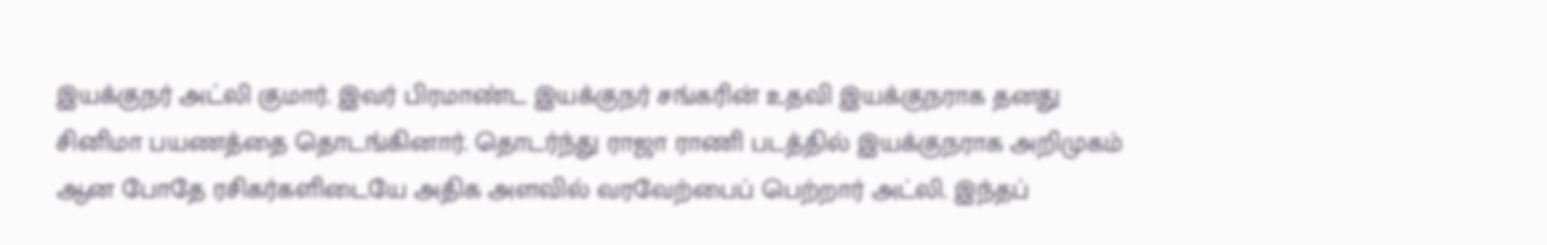இயக்குநர் அட்லி குமார். இவர் பிரமாண்ட இயக்குநர் சங்கரின் உதவி இயக்குநராக தனது சினிமா பயணத்தை தொடங்கினார். தொடர்ந்து ராஜா ராணி படத்தில் இயக்குநராக அறிமுகம் ஆன போதே ரசிகர்களிடையே அதிக அளவில் வரவேற்பைப் பெற்றார் அட்லி. இந்தப்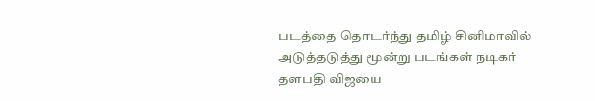படத்தை தொடர்ந்து தமிழ் சினிமாவில் அடுத்தடுத்து மூன்று படங்கள் நடிகர் தளபதி விஜயை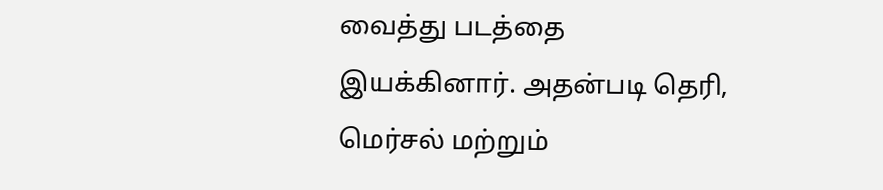வைத்து படத்தை இயக்கினார். அதன்படி தெரி, மெர்சல் மற்றும்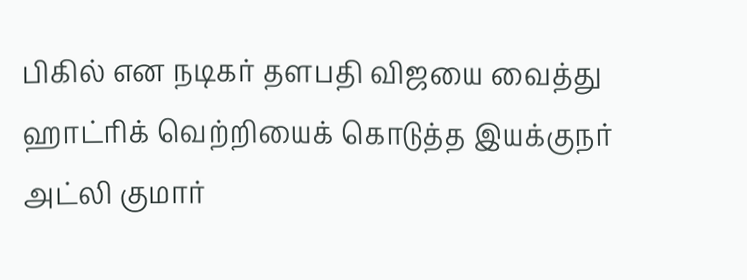பிகில் என நடிகர் தளபதி விஜயை வைத்து ஹாட்ரிக் வெற்றியைக் கொடுத்த இயக்குநர் அட்லி குமார்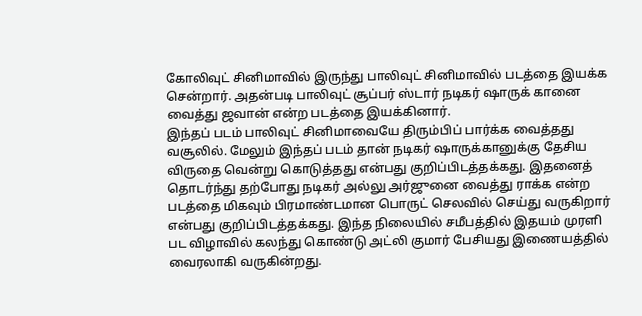கோலிவுட் சினிமாவில் இருந்து பாலிவுட் சினிமாவில் படத்தை இயக்க சென்றார். அதன்படி பாலிவுட் சூப்பர் ஸ்டார் நடிகர் ஷாருக் கானை வைத்து ஜவான் என்ற படத்தை இயக்கினார்.
இந்தப் படம் பாலிவுட் சினிமாவையே திரும்பிப் பார்க்க வைத்தது வசூலில். மேலும் இந்தப் படம் தான் நடிகர் ஷாருக்கானுக்கு தேசிய விருதை வென்று கொடுத்தது என்பது குறிப்பிடத்தக்கது. இதனைத் தொடர்ந்து தற்போது நடிகர் அல்லு அர்ஜுனை வைத்து ராக்க என்ற படத்தை மிகவும் பிரமாண்டமான பொருட் செலவில் செய்து வருகிறார் என்பது குறிப்பிடத்தக்கது. இந்த நிலையில் சமீபத்தில் இதயம் முரளி பட விழாவில் கலந்து கொண்டு அட்லி குமார் பேசியது இணையத்தில் வைரலாகி வருகின்றது.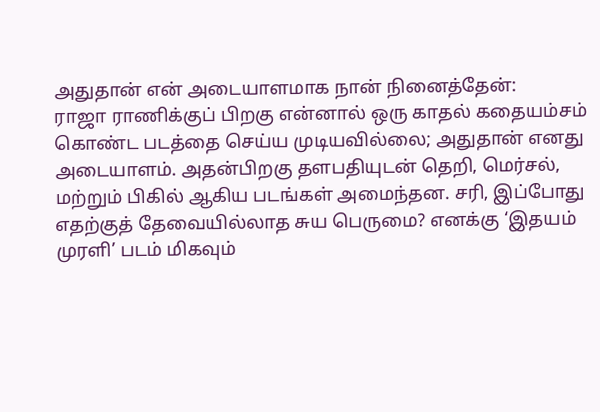அதுதான் என் அடையாளமாக நான் நினைத்தேன்:
ராஜா ராணிக்குப் பிறகு என்னால் ஒரு காதல் கதையம்சம் கொண்ட படத்தை செய்ய முடியவில்லை; அதுதான் எனது அடையாளம். அதன்பிறகு தளபதியுடன் தெறி, மெர்சல், மற்றும் பிகில் ஆகிய படங்கள் அமைந்தன. சரி, இப்போது எதற்குத் தேவையில்லாத சுய பெருமை? எனக்கு ‘இதயம் முரளி’ படம் மிகவும்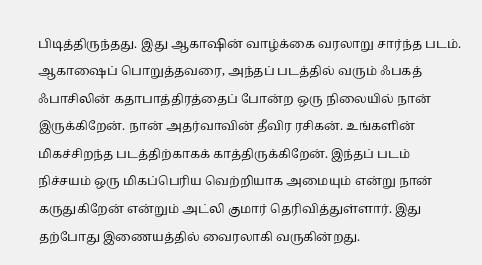பிடித்திருந்தது. இது ஆகாஷின் வாழ்க்கை வரலாறு சார்ந்த படம். ஆகாஷைப் பொறுத்தவரை, அந்தப் படத்தில் வரும் ஃபகத் ஃபாசிலின் கதாபாத்திரத்தைப் போன்ற ஒரு நிலையில் நான் இருக்கிறேன். நான் அதர்வாவின் தீவிர ரசிகன். உங்களின் மிகச்சிறந்த படத்திற்காகக் காத்திருக்கிறேன். இந்தப் படம் நிச்சயம் ஒரு மிகப்பெரிய வெற்றியாக அமையும் என்று நான் கருதுகிறேன் என்றும் அட்லி குமார் தெரிவித்துள்ளார். இது தற்போது இணையத்தில் வைரலாகி வருகின்றது.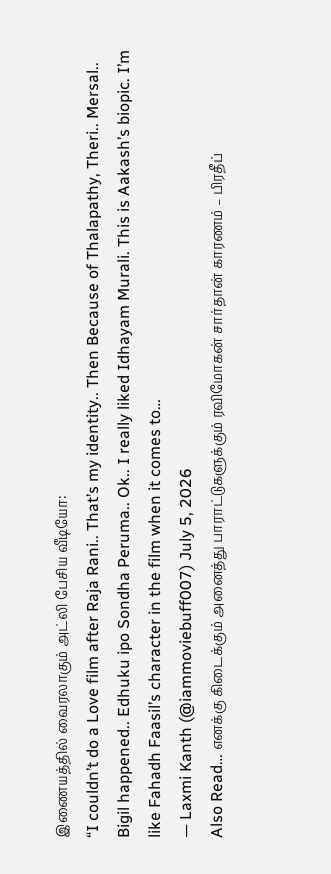இணையத்தில் வைரலாகும் அட்லி பேசிய வீடியோ:
“I couldn’t do a Love film after Raja Rani.. That’s my identity.. Then Because of Thalapathy, Theri.. Mersal.. Bigil happened.. Edhuku ipo Sondha Peruma.. Ok.. I really liked Idhayam Murali. This is Aakash’s biopic. I’m like Fahadh Faasil’s character in the film when it comes to…
— Laxmi Kanth (@iammoviebuff007) July 5, 2026
Also Read… எனக்கு கிடைக்கும் அனைத்து பாராட்டுகளுக்கும் ரவிமோகன் சார்தான் காரணம் – பிரதீப்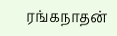ரங்கநாதன்